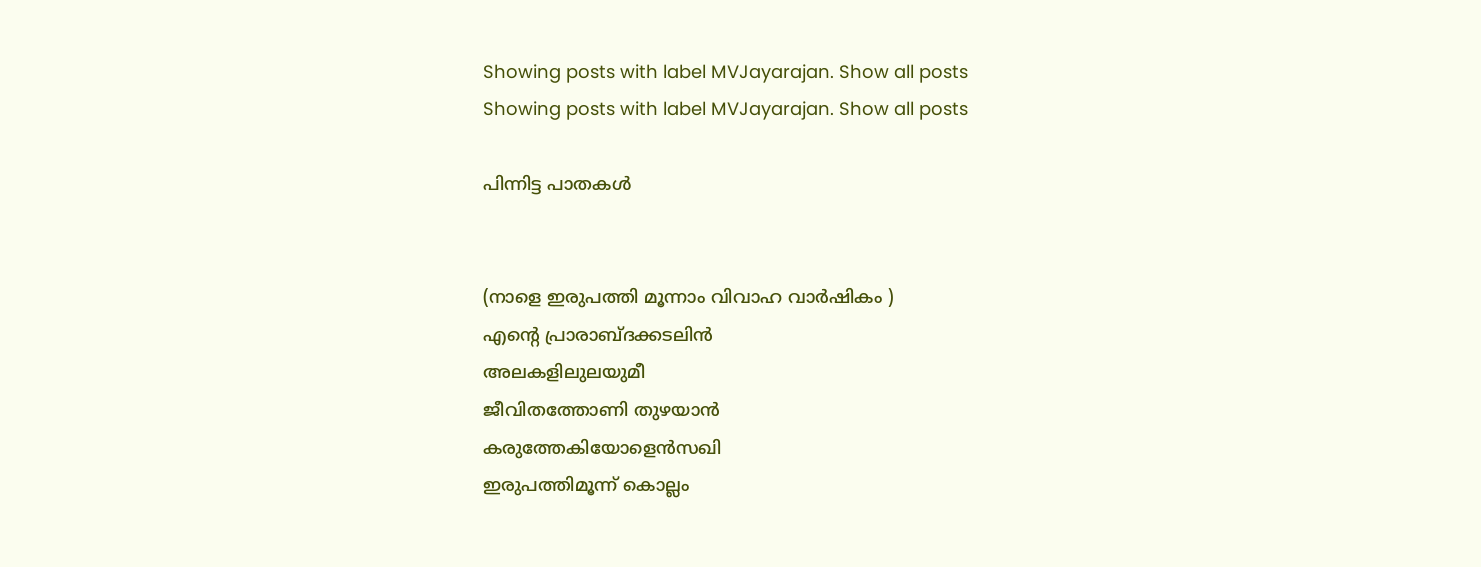Showing posts with label MVJayarajan. Show all posts
Showing posts with label MVJayarajan. Show all posts

പിന്നിട്ട പാതകള്‍


(നാളെ ഇരുപത്തി മൂന്നാം വിവാഹ വാര്‍ഷികം )
എന്‍റെ പ്രാരാബ്ദക്കടലിന്‍
അലകളിലുലയുമീ
ജീവിതത്തോണി തുഴയാന്‍
കരുത്തേകിയോളെന്‍സഖി
ഇരുപത്തിമൂന്ന് കൊല്ലം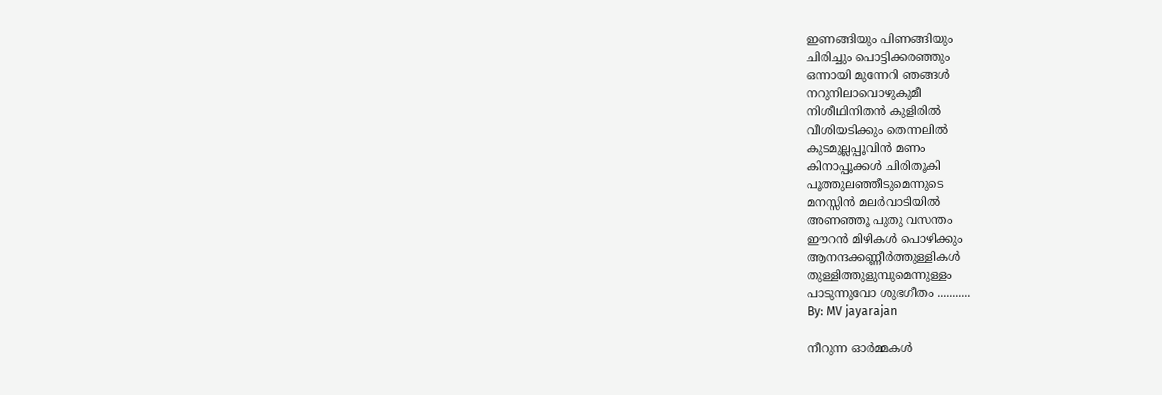ഇണങ്ങിയും പിണങ്ങിയും
ചിരിച്ചും പൊട്ടിക്കരഞ്ഞും
ഒന്നായി മുന്നേറി ഞങ്ങള്‍
നറുനിലാവൊഴുകുമീ
നിശീഥിനിതന്‍ കുളിരില്‍
വീശിയടിക്കും തെന്നലില്‍
കുടമുല്ലപ്പൂവിന്‍ മണം
കിനാപ്പൂക്കള്‍ ചിരിതൂകി
പൂത്തുലഞ്ഞീടുമെന്നുടെ
മനസ്സിന്‍ മലര്‍വാടിയില്‍
അണഞ്ഞൂ പുതു വസന്തം
ഈറന്‍ മിഴികള്‍ പൊഴിക്കും
ആനന്ദക്കണ്ണീര്‍ത്തുള്ളികള്‍
തുള്ളിത്തുളുമ്പുമെന്നുള്ളം
പാടുന്നുവോ ശുഭഗീതം ...........
By: MV jayarajan

നീറുന്ന ഓര്‍മ്മകള്‍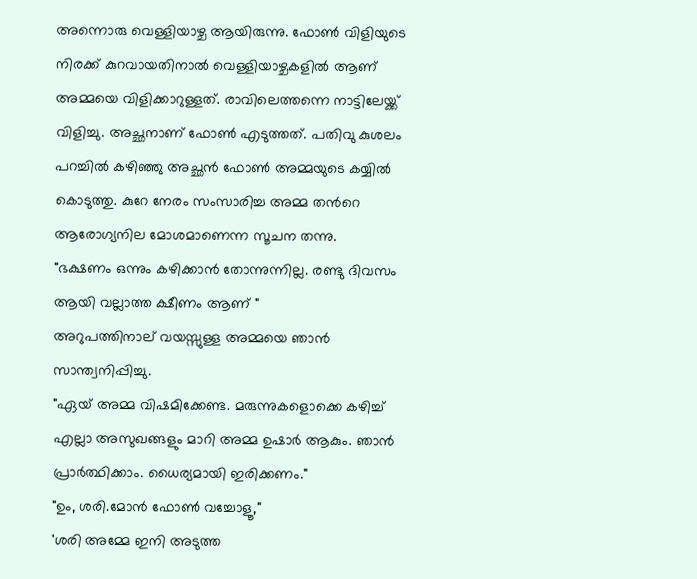അന്നൊരു വെള്ളിയാഴ്ച ആയിരുന്നു. ഫോണ്‍ വിളിയുടെ നിരക്ക് കുറവായതിനാല്‍ വെള്ളിയാഴ്ചകളില്‍ ആണ് അമ്മയെ വിളിക്കാറുള്ളത്. രാവിലെത്തന്നെ നാട്ടിലേയ്ക്ക് വിളിച്ചു. അച്ഛനാണ് ഫോണ്‍ എടുത്തത്. പതിവു കുശലം പറച്ചില്‍ കഴിഞ്ഞു അച്ഛന്‍ ഫോണ്‍ അമ്മയുടെ കയ്യില്‍ കൊടുത്തു. കുറേ നേരം സംസാരിച്ച അമ്മ തന്‍റെ ആരോഗ്യനില മോശമാണെന്ന സൂചന തന്നു.
"ഭക്ഷണം ഒന്നും കഴിക്കാന്‍ തോന്നുന്നില്ല. രണ്ടു ദിവസം ആയി വല്ലാത്ത ക്ഷീണം ആണ് "
അറുപത്തിനാല് വയസ്സുള്ള അമ്മയെ ഞാന്‍ സാന്ത്വനിപ്പിച്ചു.
"ഏയ്‌ അമ്മ വിഷമിക്കേണ്ട. മരുന്നുകളൊക്കെ കഴിച്ച് എല്ലാ അസുഖങ്ങളും മാറി അമ്മ ഉഷാര്‍ ആകും. ഞാന്‍ പ്രാര്‍ത്ഥിക്കാം. ധൈര്യമായി ഇരിക്കണം."
"ഉം, ശരി.മോന്‍ ഫോണ്‍ വച്ചോളൂ,"
'ശരി അമ്മേ ഇനി അടുത്ത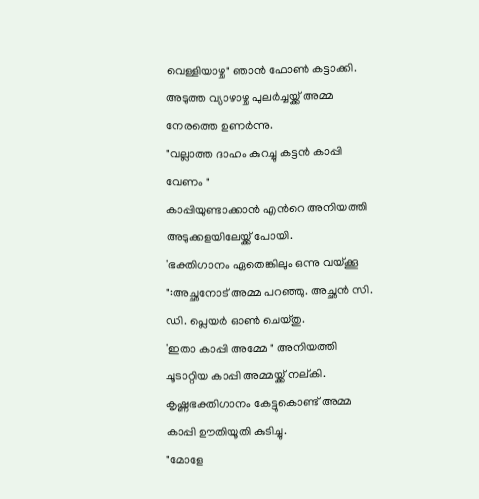വെള്ളിയാഴ്ച" ഞാന്‍ ഫോണ്‍ കട്ടാക്കി.
അടുത്ത വ്യാഴാഴ്ച പുലര്‍ച്ചയ്ക്ക് അമ്മ നേരത്തെ ഉണര്‍ന്നു.
"വല്ലാത്ത ദാഹം കുറച്ചു കട്ടന്‍ കാപ്പി വേണം "
കാപ്പിയുണ്ടാക്കാന്‍ എന്‍റെ അനിയത്തി അടുക്കളയിലേയ്ക്ക് പോയി.
'ഭക്തിഗാനം ഏതെങ്കിലും ഒന്നു വയ്ക്കൂ ":അച്ഛനോട് അമ്മ പറഞ്ഞു. അച്ഛന്‍ സി. ഡി. പ്ലെയര്‍ ഓണ്‍ ചെയ്തു.
'ഇതാ കാപ്പി അമ്മേ " അനിയത്തി ചൂടാറ്റിയ കാപ്പി അമ്മയ്ക്ക് നല്കി.
കൃഷ്ണഭക്തിഗാനം കേട്ടുകൊണ്ട് അമ്മ കാപ്പി ഊതിയൂതി കുടിച്ചു.
"മോളേ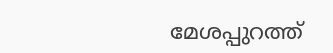മേശപ്പുറത്ത്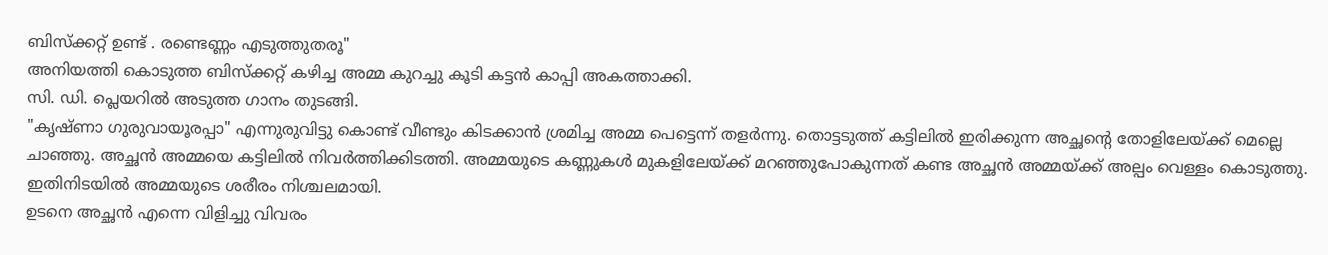ബിസ്ക്കറ്റ് ഉണ്ട് . രണ്ടെണ്ണം എടുത്തുതരൂ"
അനിയത്തി കൊടുത്ത ബിസ്ക്കറ്റ് കഴിച്ച അമ്മ കുറച്ചു കൂടി കട്ടന്‍ കാപ്പി അകത്താക്കി.
സി. ഡി. പ്ലെയറില്‍ അടുത്ത ഗാനം തുടങ്ങി.
"കൃഷ്ണാ ഗുരുവായൂരപ്പാ" എന്നുരുവിട്ടു കൊണ്ട് വീണ്ടും കിടക്കാന്‍ ശ്രമിച്ച അമ്മ പെട്ടെന്ന് തളര്‍ന്നു. തൊട്ടടുത്ത് കട്ടിലില്‍ ഇരിക്കുന്ന അച്ഛന്‍റെ തോളിലേയ്ക്ക്‌ മെല്ലെ ചാഞ്ഞു. അച്ഛന്‍ അമ്മയെ കട്ടിലില്‍ നിവര്‍ത്തിക്കിടത്തി. അമ്മയുടെ കണ്ണുകള്‍ മുകളിലേയ്ക്ക് മറഞ്ഞുപോകുന്നത് കണ്ട അച്ഛന്‍ അമ്മയ്ക്ക് അല്പം വെള്ളം കൊടുത്തു. ഇതിനിടയില്‍ അമ്മയുടെ ശരീരം നിശ്ചലമായി.
ഉടനെ അച്ഛന്‍ എന്നെ വിളിച്ചു വിവരം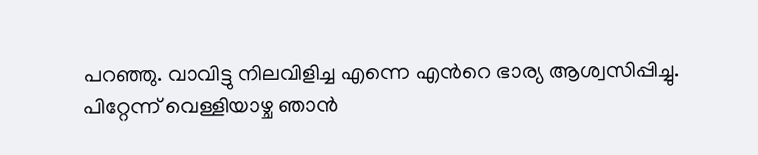പറഞ്ഞു. വാവിട്ടു നിലവിളിച്ച എന്നെ എന്‍റെ ഭാര്യ ആശ്വസിപ്പിച്ചു.
പിറ്റേന്ന് വെള്ളിയാഴ്ച ഞാന്‍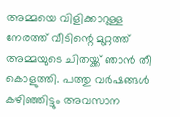അമ്മയെ വിളിക്കാറുള്ള നേരത്ത് വീടിന്റെ മുറ്റത്ത് അമ്മയുടെ ചിതയ്ക്ക് ഞാന്‍ തീ കൊളുത്തി. പത്തു വര്‍ഷങ്ങള്‍ കഴിഞ്ഞിട്ടും അവസാന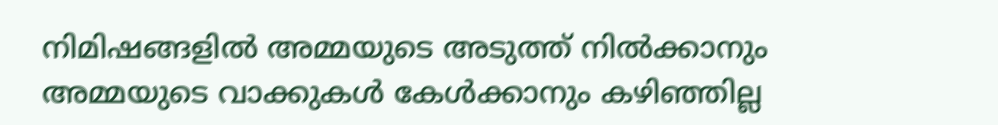നിമിഷങ്ങളില്‍ അമ്മയുടെ അടുത്ത് നില്‍ക്കാനും അമ്മയുടെ വാക്കുകള്‍ കേള്‍ക്കാനും കഴിഞ്ഞില്ല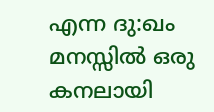എന്ന ദു:ഖം മനസ്സില്‍ ഒരു കനലായി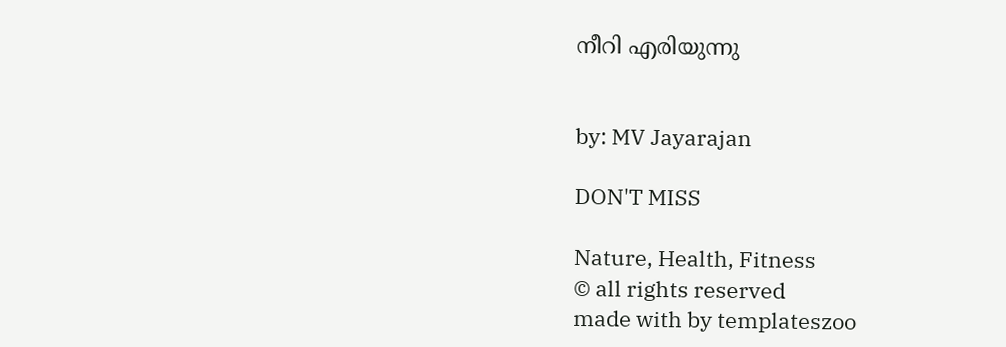നീറി എരിയുന്നു


by: MV Jayarajan

DON'T MISS

Nature, Health, Fitness
© all rights reserved
made with by templateszoo